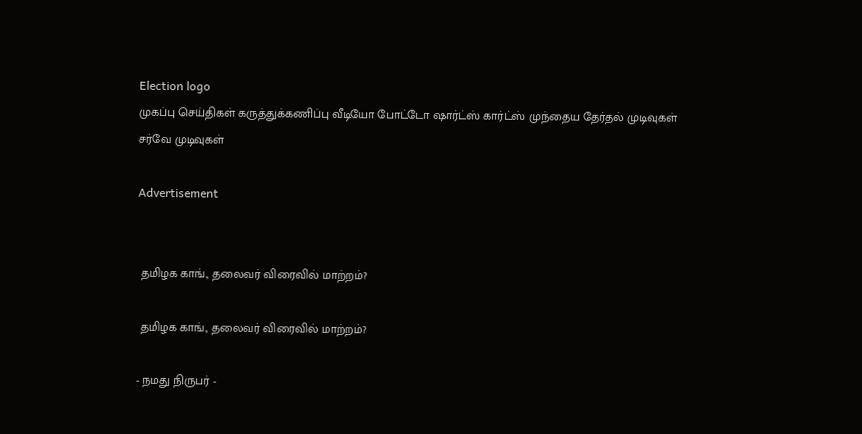Election logo
முகப்பு செய்திகள் கருத்துக்கணிப்பு வீடியோ போட்டோ ஷார்ட்ஸ் கார்ட்ஸ் முந்தைய தேர்தல் முடிவுகள் சர்வே முடிவுகள்

Advertisement


 தமிழக காங்., தலைவர் விரைவில் மாற்றம்?

 தமிழக காங்., தலைவர் விரைவில் மாற்றம்?

- நமது நிருபர் -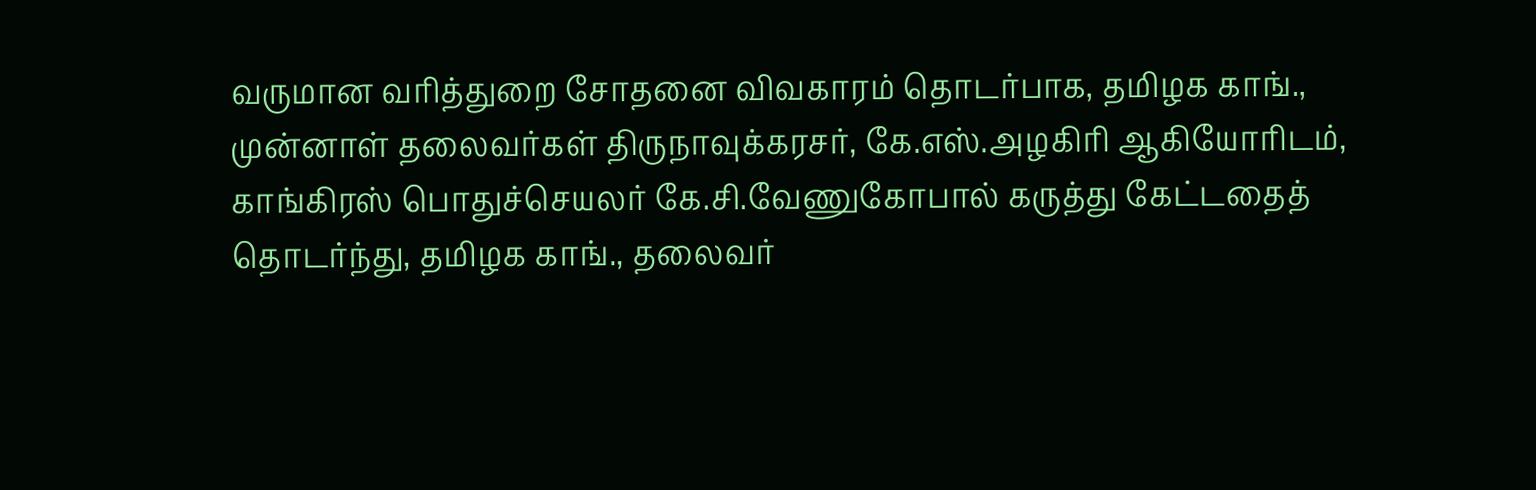வருமான வரித்துறை சோதனை விவகாரம் தொடர்பாக, தமிழக காங்., முன்னாள் தலைவர்கள் திருநாவுக்கரசர், கே.எஸ்.அழகிரி ஆகியோரிடம், காங்கிரஸ் பொதுச்செயலர் கே.சி.வேணுகோபால் கருத்து கேட்டதைத் தொடர்ந்து, தமிழக காங்., தலைவர்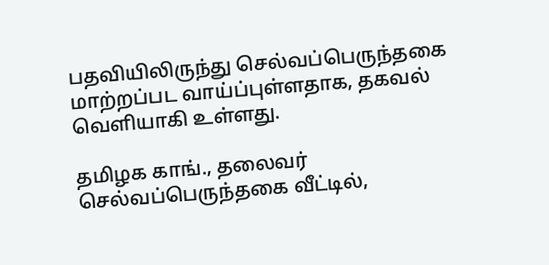பதவியிலிருந்து செல்வப்பெருந்தகை மாற்றப்பட வாய்ப்புள்ளதாக, தகவல் வெளியாகி உள்ளது.

தமிழக காங்., தலைவர் செல்வப்பெருந்தகை வீட்டில்,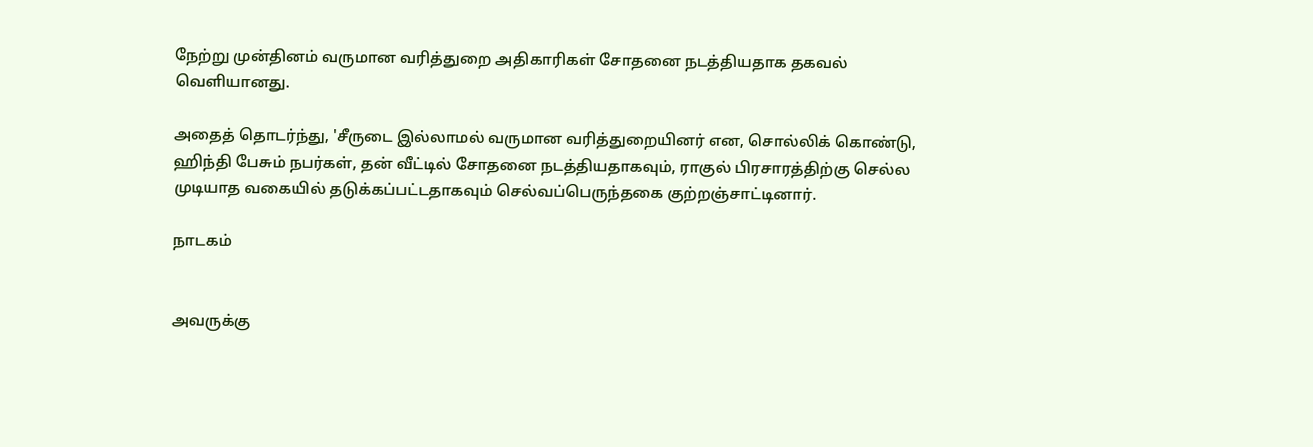நேற்று முன்தினம் வருமான வரித்துறை அதிகாரிகள் சோதனை நடத்தியதாக தகவல் வெளியானது.

அதைத் தொடர்ந்து, 'சீருடை இல்லாமல் வருமான வரித்துறையினர் என, சொல்லிக் கொண்டு, ஹிந்தி பேசும் நபர்கள், தன் வீட்டில் சோதனை நடத்தியதாகவும், ராகுல் பிரசாரத்திற்கு செல்ல முடியாத வகையில் தடுக்கப்பட்டதாகவும் செல்வப்பெருந்தகை குற்றஞ்சாட்டினார்.

நாடகம்


அவருக்கு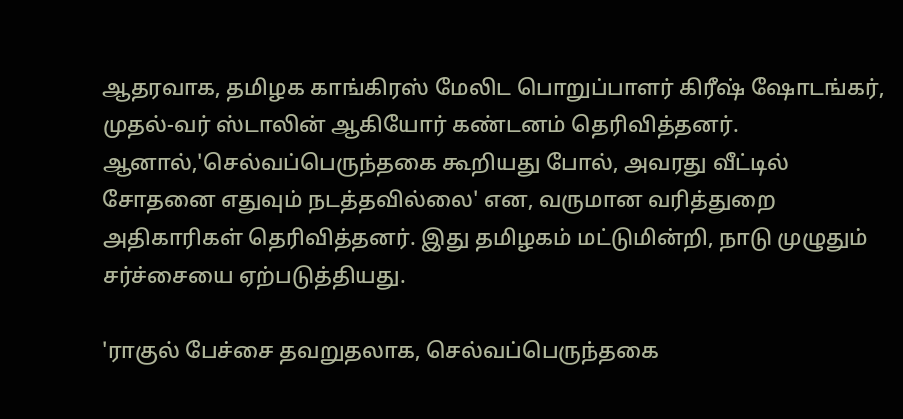ஆதரவாக, தமிழக காங்கிரஸ் மேலிட பொறுப்பாளர் கிரீஷ் ஷோடங்கர், முதல்-வர் ஸ்டாலின் ஆகியோர் கண்டனம் தெரிவித்தனர். ஆனால்,'செல்வப்பெருந்தகை கூறியது போல், அவரது வீட்டில் சோதனை எதுவும் நடத்தவில்லை' என, வருமான வரித்துறை அதிகாரிகள் தெரிவித்தனர். இது தமிழகம் மட்டுமின்றி, நாடு முழுதும் சர்ச்சையை ஏற்படுத்தியது.

'ராகுல் பேச்சை தவறுதலாக, செல்வப்பெருந்தகை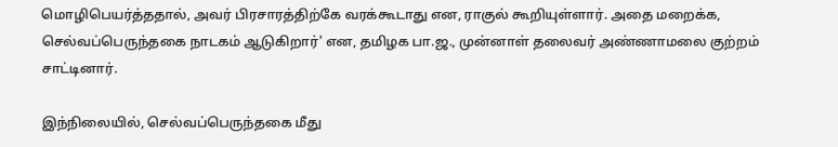மொழிபெயர்த்ததால், அவர் பிரசாரத்திற்கே வரக்கூடாது என, ராகுல் கூறியுள்ளார். அதை மறைக்க, செல்வப்பெருந்தகை நாடகம் ஆடுகிறார்' என, தமிழக பா.ஜ., முன்னாள் தலைவர் அண்ணாமலை குற்றம் சாட்டினார்.

இந்நிலையில், செல்வப்பெருந்தகை மீது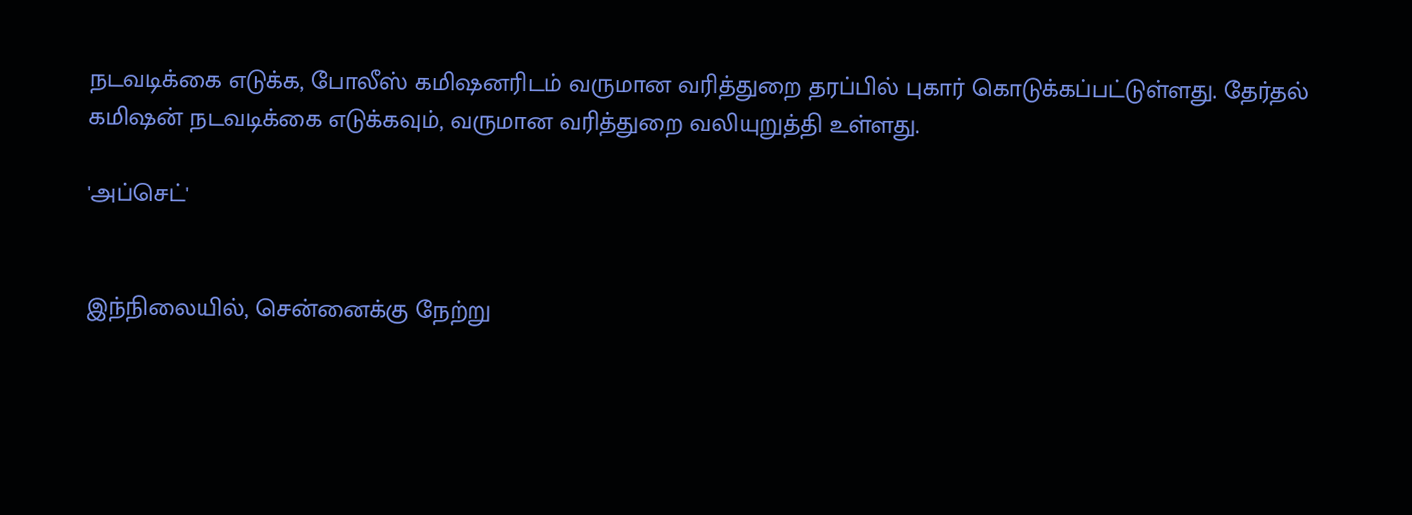நடவடிக்கை எடுக்க, போலீஸ் கமிஷனரிடம் வருமான வரித்துறை தரப்பில் புகார் கொடுக்கப்பட்டுள்ளது. தேர்தல் கமிஷன் நடவடிக்கை எடுக்கவும், வருமான வரித்துறை வலியுறுத்தி உள்ளது.

'அப்செட்'


இந்நிலையில், சென்னைக்கு நேற்று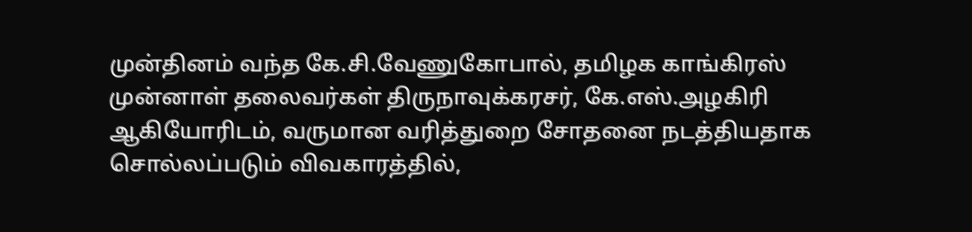முன்தினம் வந்த கே.சி.வேணுகோபால், தமிழக காங்கிரஸ் முன்னாள் தலைவர்கள் திருநாவுக்கரசர், கே.எஸ்.அழகிரி ஆகியோரிடம், வருமான வரித்துறை சோதனை நடத்தியதாக சொல்லப்படும் விவகாரத்தில்,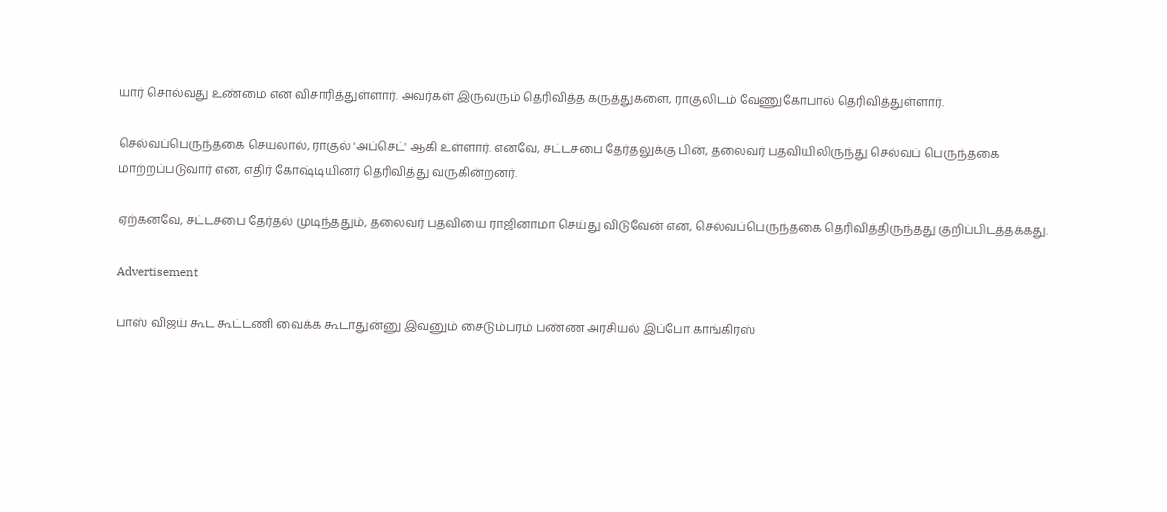யார் சொல்வது உண்மை என விசாரித்துள்ளார். அவர்கள் இருவரும் தெரிவித்த கருத்துகளை, ராகுலிடம் வேணுகோபால் தெரிவித்துள்ளார்.

செல்வப்பெருந்தகை செயலால், ராகுல் 'அப்செட்' ஆகி உள்ளார். எனவே, சட்டசபை தேர்தலுக்கு பின், தலைவர் பதவியிலிருந்து செல்வப் பெருந்தகை மாற்றப்படுவார் என, எதிர் கோஷ்டியினர் தெரிவித்து வருகின்றனர்.

ஏற்கனவே, சட்டசபை தேர்தல் முடிந்ததும், தலைவர் பதவியை ராஜினாமா செய்து விடுவேன் என, செல்வப்பெருந்தகை தெரிவித்திருந்தது குறிப்பிடத்தக்கது.

Advertisement

பாஸ் விஜய் கூட கூட்டணி வைக்க கூடாதுன்னு இவனும் சைடும்பரம் பண்ண அரசியல் இப்போ காங்கிரஸ்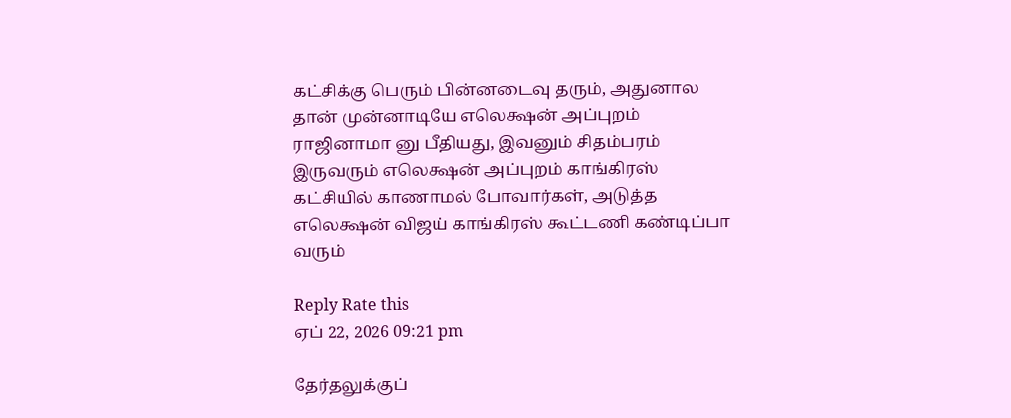கட்சிக்கு பெரும் பின்னடைவு தரும், அதுனால தான் முன்னாடியே எலெக்ஷன் அப்புறம் ராஜினாமா னு பீதியது, இவனும் சிதம்பரம் இருவரும் எலெக்ஷன் அப்புறம் காங்கிரஸ் கட்சியில் காணாமல் போவார்கள், அடுத்த எலெக்ஷன் விஜய் காங்கிரஸ் கூட்டணி கண்டிப்பா வரும்

Reply Rate this
ஏப் 22, 2026 09:21 pm

தேர்தலுக்குப்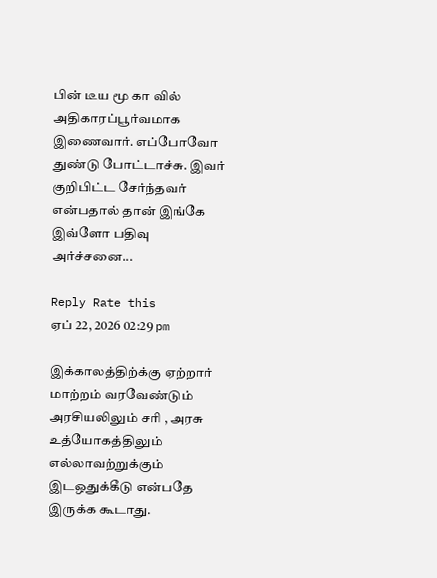பின் டீய மூ கா வில் அதிகாரப்பூர்வமாக இணைவார். எப்போவோ துண்டு போட்டாச்சு. இவர் குறிபிட்ட சேர்ந்தவர் என்பதால் தான் இங்கே இவ்ளோ பதிவு அர்ச்சனை...

Reply Rate this
ஏப் 22, 2026 02:29 pm

இக்காலத்திற்க்கு ஏற்றார் மாற்றம் வரவேண்டும் அரசியலிலும் சரி , அரசு உத்யோகத்திலும் எல்லாவற்றுக்கும் இடஒதுக்கீடு என்பதே இருக்க கூடாது.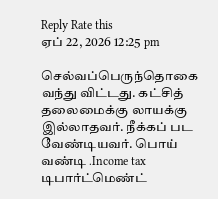Reply Rate this
ஏப் 22, 2026 12:25 pm

செல்வப்பெருந்தொகை வந்து விட்டது. கட்சித் தலைமைக்கு லாயக்கு இல்லாதவர். நீக்கப் பட வேண்டியவர். பொய் வண்டி .Income tax டிபார்ட்மெண்ட்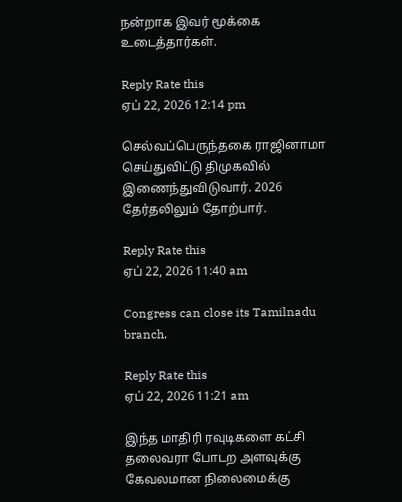நன்றாக இவர் மூக்கை உடைத்தார்கள்.

Reply Rate this
ஏப் 22, 2026 12:14 pm

செல்வப்பெருந்தகை ராஜினாமா செய்துவிட்டு திமுகவில் இணைந்துவிடுவார். 2026 தேர்தலிலும் தோற்பார்.

Reply Rate this
ஏப் 22, 2026 11:40 am

Congress can close its Tamilnadu branch.

Reply Rate this
ஏப் 22, 2026 11:21 am

இந்த மாதிரி ரவுடிகளை கட்சி தலைவரா போடற அளவுக்கு கேவலமான நிலைமைக்கு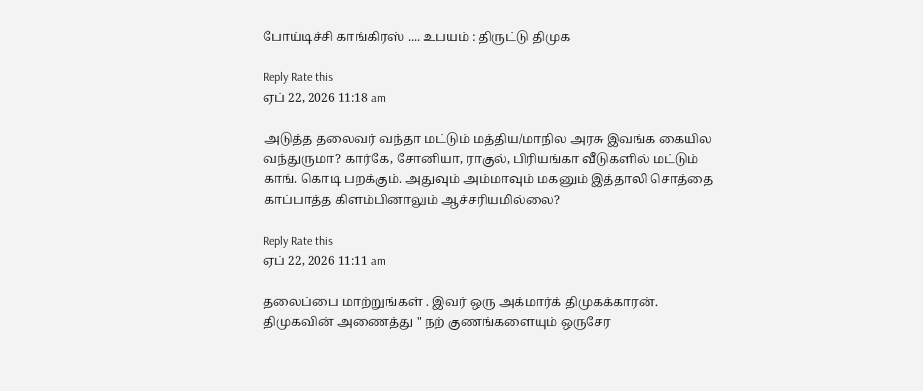போய்டிச்சி காங்கிரஸ் .... உபயம் : திருட்டு திமுக

Reply Rate this
ஏப் 22, 2026 11:18 am

அடுத்த தலைவர் வந்தா மட்டும் மத்திய/மாநில அரசு இவங்க கையில வந்துருமா? கார்கே, சோனியா, ராகுல், பிரியங்கா வீடுகளில் மட்டும் காங். கொடி பறக்கும். அதுவும் அம்மாவும் மகனும் இத்தாலி சொத்தை காப்பாத்த கிளம்பினாலும் ஆச்சரியமில்லை?

Reply Rate this
ஏப் 22, 2026 11:11 am

தலைப்பை மாற்றுங்கள் . இவர் ஒரு அக்மார்க் திமுகக்காரன். திமுகவின் அணைத்து " நற் குணங்களையும் ஒருசேர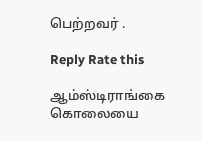பெற்றவர் .

Reply Rate this

ஆம்ஸ்டிராங்கை கொலையை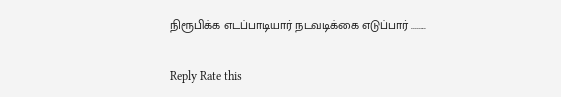நிரூபிக்க எடப்பாடியார் நடவடிக்கை எடுப்பார் ........

Reply Rate this